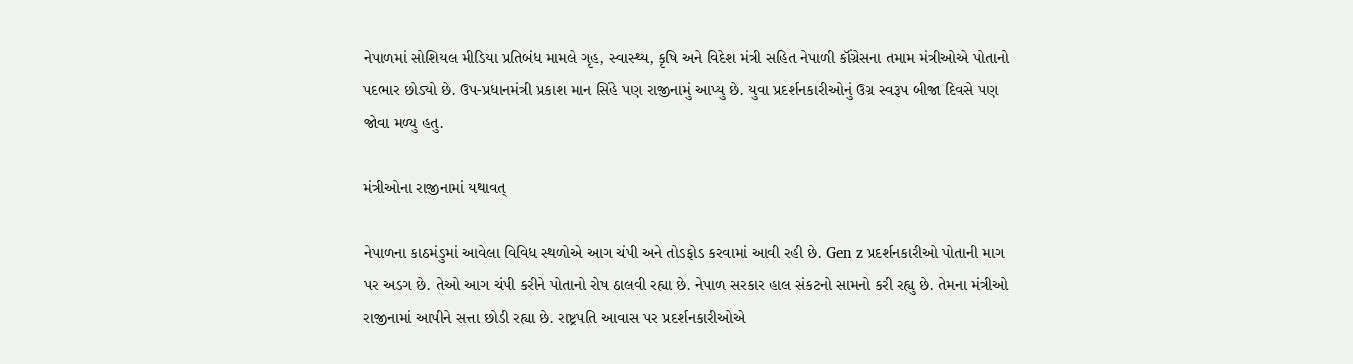નેપાળમાં સોશિયલ મીડિયા પ્રતિબંધ મામલે ગૃહ, સ્વાસ્થ્ય, કૃષિ અને વિદેશ મંત્રી સહિત નેપાળી કૉંગ્રેસના તમામ મંત્રીઓએ પોતાનો પદભાર છોડ્યો છે. ઉપ-પ્રધાનમંત્રી પ્રકાશ માન સિંહે પણ રાજીનામું આપ્યુ છે. યુવા પ્રદર્શનકારીઓનું ઉગ્ર સ્વરૂપ બીજા દિવસે પણ જોવા મળ્યુ હતુ.

મંત્રીઓના રાજીનામાં યથાવત્

નેપાળના કાઠમંડુમાં આવેલા વિવિધ સ્થળોએ આગ ચંપી અને તોડફોડ કરવામાં આવી રહી છે. Gen z પ્રદર્શનકારીઓ પોતાની માગ પર અડગ છે. તેઓ આગ ચંપી કરીને પોતાનો રોષ ઠાલવી રહ્યા છે. નેપાળ સરકાર હાલ સંકટનો સામનો કરી રહ્યુ છે. તેમના મંત્રીઓ રાજીનામાં આપીને સત્તા છોડી રહ્યા છે. રાષ્ટ્રપતિ આવાસ પર પ્રદર્શનકારીઓએ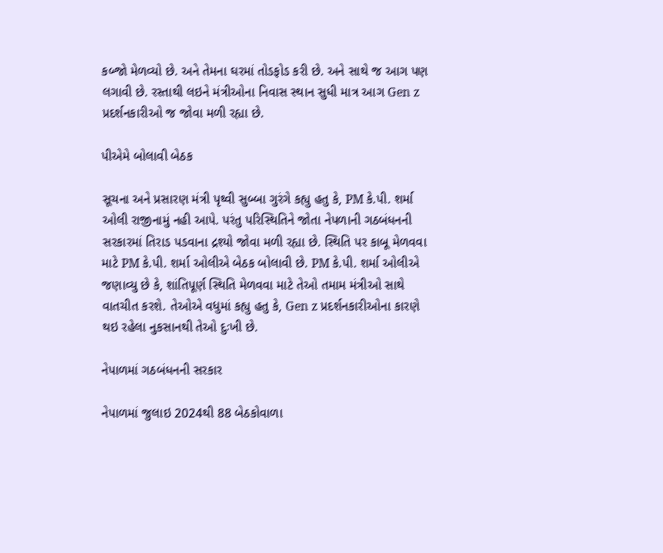કબ્જો મેળવ્યો છે. અને તેમના ઘરમાં તોડફોડ કરી છે. અને સાથે જ આગ પણ લગાવી છે. રસ્તાથી લઇને મંત્રીઓના નિવાસ સ્થાન સુધી માત્ર આગ Gen z પ્રદર્શનકારીઓ જ જોવા મળી રહ્યા છે.

પીએમે બોલાવી બેઠક

સૂચના અને પ્રસારણ મંત્રી પૃથ્વી સુબ્બા ગુરંગે કહ્યુ હતુ કે, PM કે.પી. શર્મા ઓલી રાજીનામું નહી આપે. પરંતુ પરિસ્થિતિને જોતા નેપળાની ગઠબંધનની સરકારમાં તિરાડ પડવાના દ્રશ્યો જોવા મળી રહ્યા છે. સ્થિતિ પર કાબૂ મેળવવા માટે PM કે.પી. શર્મા ઓલીએ બેઠક બોલાવી છે. PM કે.પી. શર્મા ઓલીએ જણાવ્યુ છે કે, શાંતિપૂર્ણ સ્થિતિ મેળવવા માટે તેઓ તમામ મંત્રીઓ સાથે વાતચીત કરશે. તેઓએ વધુમાં કહ્યુ હતુ કે, Gen z પ્રદર્શનકારીઓના કારણે થઇ રહેલા નુકસાનથી તેઓ દુઃખી છે.

નેપાળમાં ગઠબંધનની સરકાર

નેપાળમાં જુલાઇ 2024થી 88 બેઠકોવાળા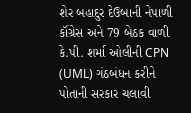શેર બહાદુર દેઉબાની નેપાળી કૉંગ્રેસ અને 79 બેઠક વાળી કે.પી. શર્મા ઓલીની CPN (UML) ગંઠબંધન કરીને પોતાની સરકાર ચલાવી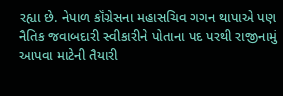રહ્યા છે. નેપાળ કૉંગ્રેસના મહાસચિવ ગગન થાપાએ પણ નૈતિક જવાબદારી સ્વીકારીને પોતાના પદ પરથી રાજીનામું આપવા માટેની તૈયારી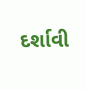દર્શાવી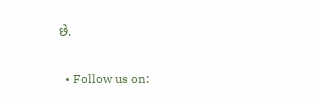છે.

  • Follow us on: